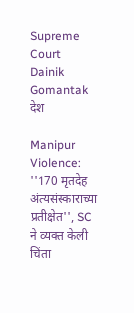Supreme Court  Dainik Gomantak
देश

Manipur Violence: ''170 मृतदेह अंत्यसंस्काराच्या प्रतीक्षेत'', SC ने व्यक्त केली चिंता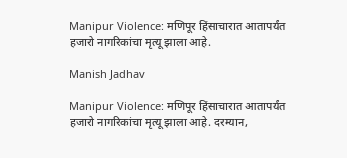Manipur Violence: मणिपूर हिंसाचारात आतापर्यंत हजारो नागरिकांचा मृत्यू झाला आहे.

Manish Jadhav

Manipur Violence: मणिपूर हिंसाचारात आतापर्यंत हजारो नागरिकांचा मृत्यू झाला आहे. दरम्यान,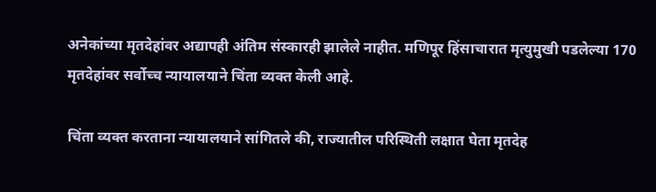अनेकांच्या मृतदेहांवर अद्यापही अंतिम संस्कारही झालेले नाहीत. मणिपूर हिंसाचारात मृत्युमुखी पडलेल्या 170 मृतदेहांवर सर्वोच्च न्यायालयाने चिंता व्यक्त केली आहे.

चिंता व्यक्त करताना न्यायालयाने सांगितले की, राज्यातील परिस्थिती लक्षात घेता मृतदेह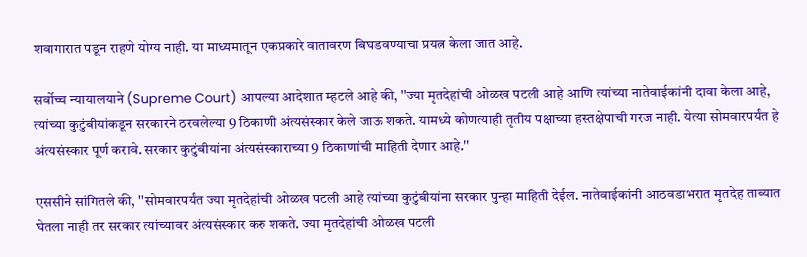शवागारात पडून राहणे योग्य नाही. या माध्यमातून एकप्रकारे वातावरण बिघडवण्याचा प्रयत्न केला जात आहे.

सर्वोच्च न्यायालयाने (Supreme Court) आपल्या आदेशात म्हटले आहे की, ''ज्या मृतदेहांची ओळख पटली आहे आणि त्यांच्या नातेवाईकांनी दावा केला आहे, त्यांच्या कुटुंबीयांकडून सरकारने ठरवलेल्या 9 ठिकाणी अंत्यसंस्कार केले जाऊ शकते. यामध्ये कोणत्याही तृतीय पक्षाच्या हस्तक्षेपाची गरज नाही. येत्या सोमवारपर्यंत हे अंत्यसंस्कार पूर्ण करावे. सरकार कुटुंबीयांना अंत्यसंस्काराच्या 9 ठिकाणांची माहिती देणार आहे.''

एससीने सांगितले की, ''सोमवारपर्यंत ज्या मृतदेहांची ओळख पटली आहे त्यांच्या कुटुंबीयांना सरकार पुन्हा माहिती देईल. नातेवाईकांनी आठवडाभरात मृतदेह ताब्यात घेतला नाही तर सरकार त्यांच्यावर अंत्यसंस्कार करु शकते. ज्या मृतदेहांची ओळख पटली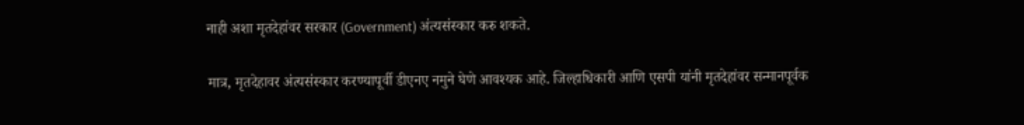नाही अशा मृतदेहांवर सरकार (Government) अंत्यसंस्कार करु शकते.

मात्र, मृतदेहावर अंत्यसंस्कार करण्यापूर्वी डीएनए नमुने घेणे आवश्यक आहे. जिल्हाधिकारी आणि एसपी यांनी मृतदेहांवर सन्मानपूर्वक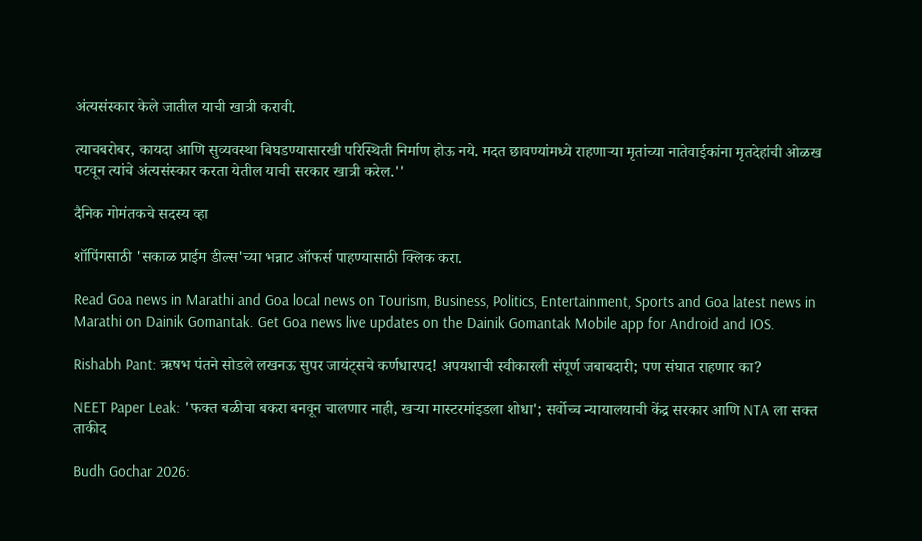अंत्यसंस्कार केले जातील याची खात्री करावी.

त्याचबरोबर, कायदा आणि सुव्यवस्था बिघडण्यासारखी परिस्थिती निर्माण होऊ नये. मदत छावण्यांमध्ये राहणाऱ्या मृतांच्या नातेवाईकांना मृतदेहांची ओळख पटवून त्यांचे अंत्यसंस्कार करता येतील याची सरकार खात्री करेल.''

दैनिक गोमंतकचे सदस्य व्हा

शॉपिंगसाठी 'सकाळ प्राईम डील्स'च्या भन्नाट ऑफर्स पाहण्यासाठी क्लिक करा.

Read Goa news in Marathi and Goa local news on Tourism, Business, Politics, Entertainment, Sports and Goa latest news in Marathi on Dainik Gomantak. Get Goa news live updates on the Dainik Gomantak Mobile app for Android and IOS.

Rishabh Pant: ऋषभ पंतने सोडले लखनऊ सुपर जायंट्सचे कर्णधारपद! अपयशाची स्वीकारली संपूर्ण जबाबदारी; पण संघात राहणार का?

NEET Paper Leak: 'फक्त बळीचा बकरा बनवून चालणार नाही, खऱ्या मास्टरमांइडला शोधा'; सर्वोच्च न्यायालयाची केंद्र सरकार आणि NTA ला सक्त ताकीद

Budh Gochar 2026: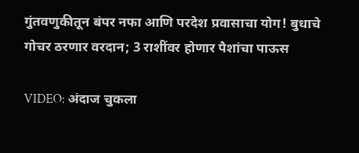गुंतवणुकीतून बंपर नफा आणि परदेश प्रवासाचा योग! बुधाचे गोचर ठरणार वरदान; 3 राशींवर होणार पैशांचा पाऊस

VIDEO: अंदाज चुकला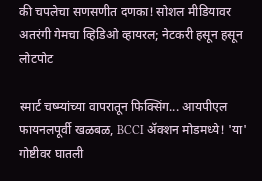की चपलेचा सणसणीत दणका! सोशल मीडियावर अतरंगी गेमचा व्हिडिओ व्हायरल; नेटकरी हसून हसून लोटपोट

स्मार्ट चष्म्यांच्या वापरातून फिक्सिंग... आयपीएल फायनलपूर्वी खळबळ, BCCI ॲक्शन मोडमध्ये! 'या' गोष्टीवर घातली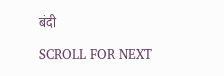बंदी

SCROLL FOR NEXT